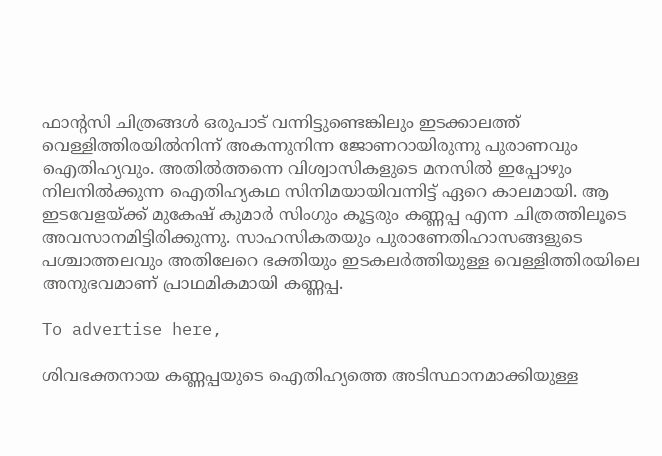ഫാന്റസി ചിത്രങ്ങൾ ഒരുപാട് വന്നിട്ടുണ്ടെങ്കിലും ഇടക്കാലത്ത് വെള്ളിത്തിരയിൽനിന്ന് അകന്നുനിന്ന ജോണറായിരുന്നു പുരാണവും ഐതിഹ്യവും. അതിൽത്തന്നെ വിശ്വാസികളുടെ മനസിൽ ഇപ്പോഴും നിലനിൽക്കുന്ന ഐതിഹ്യകഥ സിനിമയായിവന്നിട്ട് ഏറെ കാലമായി. ആ ഇടവേളയ്ക്ക് മുകേഷ് കുമാർ സിംഗും കൂട്ടരും കണ്ണപ്പ എന്ന ചിത്രത്തിലൂടെ അവസാനമിട്ടിരിക്കുന്നു. സാഹസികതയും പുരാണേതിഹാസങ്ങളുടെ പശ്ചാത്തലവും അതിലേറെ ഭക്തിയും ഇടകലർത്തിയുള്ള വെള്ളിത്തിരയിലെ അനുഭവമാണ് പ്രാഥമികമായി കണ്ണപ്പ.

To advertise here,

ശിവഭക്തനായ കണ്ണപ്പയുടെ ഐതിഹ്യത്തെ അടിസ്ഥാനമാക്കിയുള്ള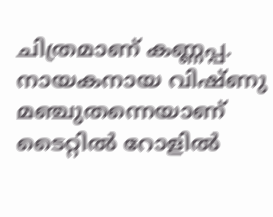ചിത്രമാണ് കണ്ണപ്പ. നായകനായ വിഷ്ണു മഞ്ചുതന്നെയാണ് ടൈറ്റിൽ റോളിൽ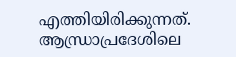എത്തിയിരിക്കുന്നത്. ആന്ധ്രാപ്രദേശിലെ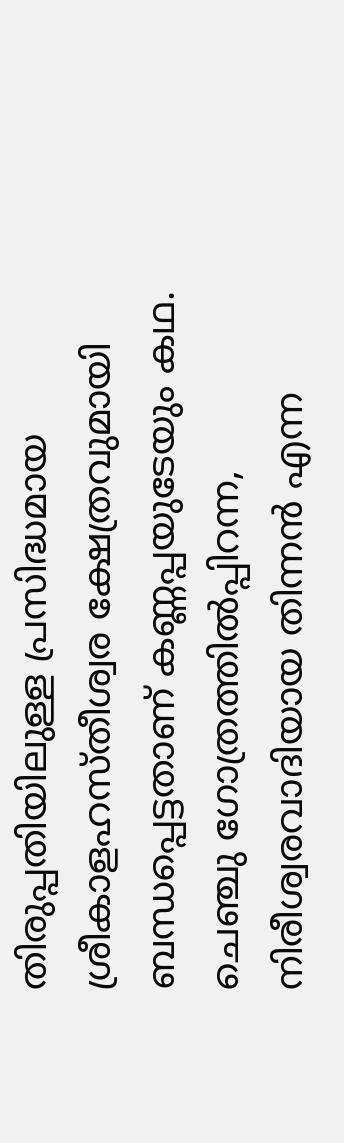തിരുപ്പതിയിലുള്ള പ്രസിദ്ധമായ ശ്രീകാളഹസ്തീശ്വര ക്ഷേത്രവുമായി ബന്ധപ്പെട്ടതാണ് കണ്ണപ്പയുടേയും കഥ. ചെഞ്ചു ഗോത്രത്തിൽപ്പിറന്ന, നിരീശ്വരവാദിയായ തിന്നൻ എന്ന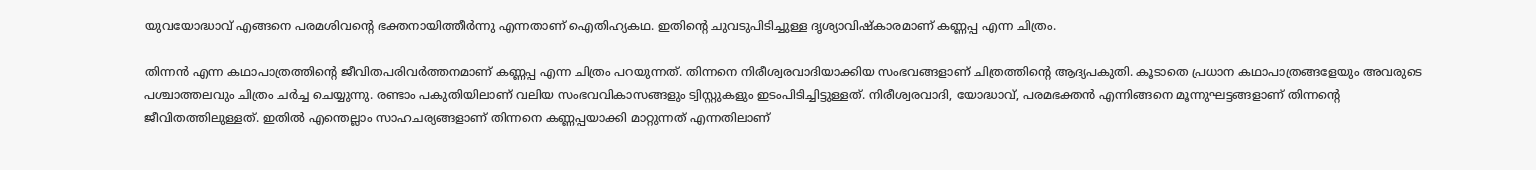യുവയോദ്ധാവ് എങ്ങനെ പരമശിവന്റെ ഭക്തനായിത്തീർന്നു എന്നതാണ് ഐതിഹ്യകഥ. ഇതിന്റെ ചുവടുപിടിച്ചുള്ള ദൃശ്യാവിഷ്കാരമാണ് കണ്ണപ്പ എന്ന ചിത്രം.

തിന്നൻ എന്ന കഥാപാത്രത്തിന്റെ ജീവിതപരിവർത്തനമാണ് കണ്ണപ്പ എന്ന ചിത്രം പറയുന്നത്. തിന്നനെ നിരീശ്വരവാദിയാക്കിയ സംഭവങ്ങളാണ് ചിത്രത്തിന്റെ ആദ്യപകുതി. കൂടാതെ പ്രധാന കഥാപാത്രങ്ങളേയും അവരുടെ പശ്ചാത്തലവും ചിത്രം ചർച്ച ചെയ്യുന്നു. രണ്ടാം പകുതിയിലാണ് വലിയ സംഭവവികാസങ്ങളും ട്വിസ്റ്റുകളും ഇടംപിടിച്ചിട്ടുള്ളത്. നിരീശ്വരവാദി, യോദ്ധാവ്, പരമഭക്തൻ എന്നിങ്ങനെ മൂന്നുഘട്ടങ്ങളാണ് തിന്നന്റെ ജീവിതത്തിലുള്ളത്. ഇതിൽ എന്തെല്ലാം സാഹചര്യങ്ങളാണ് തിന്നനെ കണ്ണപ്പയാക്കി മാറ്റുന്നത് എന്നതിലാണ്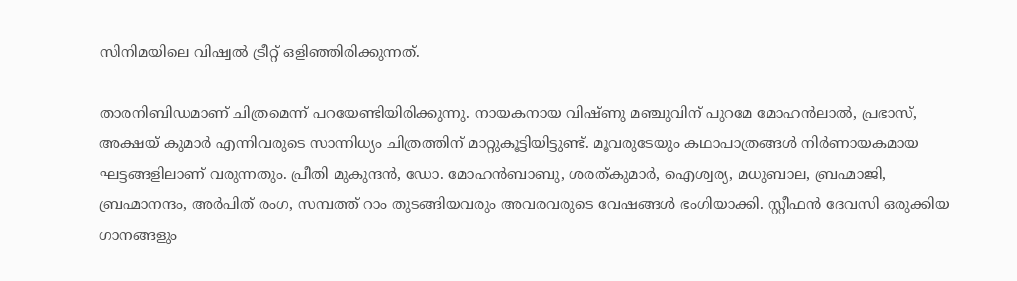സിനിമയിലെ വിഷ്വൽ ട്രീറ്റ് ഒളിഞ്ഞിരിക്കുന്നത്.

താരനിബിഡമാണ് ചിത്രമെന്ന് പറയേണ്ടിയിരിക്കുന്നു. നായകനായ വിഷ്ണു മഞ്ചുവിന് പുറമേ മോഹൻലാൽ, പ്രഭാസ്, അക്ഷയ് കുമാർ എന്നിവരുടെ സാന്നിധ്യം ചിത്രത്തിന് മാറ്റുകൂട്ടിയിട്ടുണ്ട്. മൂവരുടേയും കഥാപാത്രങ്ങൾ നിർണായകമായ ഘട്ടങ്ങളിലാണ് വരുന്നതും. പ്രീതി മുകുന്ദൻ, ഡോ. മോഹൻബാബു, ശരത്കുമാർ, ഐശ്വര്യ, മധുബാല, ബ്രഹ്മാജി, ബ്രഹ്മാനന്ദം, അർപിത് രംഗ, സമ്പത്ത് റാം തുടങ്ങിയവരും അവരവരുടെ വേഷങ്ങൾ ഭംഗിയാക്കി. സ്റ്റീഫൻ ദേവസി ഒരുക്കിയ ഗാനങ്ങളും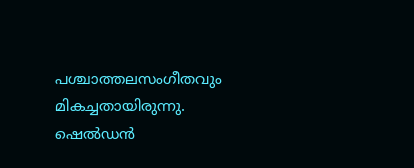പശ്ചാത്തലസംഗീതവും മികച്ചതായിരുന്നു. ഷെൽഡൻ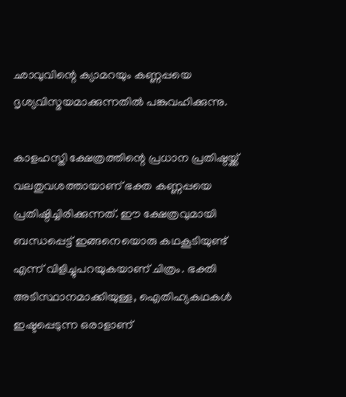ഛാവുവിന്റെ ക്യാമറയും കണ്ണപ്പയെ ദൃശ്യവിസ്മയമാക്കുന്നതിൽ പങ്കുവഹിക്കുന്നു.

കാളഹസ്തി ക്ഷേത്രത്തിന്റെ പ്രധാന പ്രതിഷ്ഠയ്ക്ക് വലതുവശത്തായാണ് ഭക്ത കണ്ണപ്പയെ പ്രതിഷ്ഠിച്ചിരിക്കുന്നത്. ഈ ക്ഷേത്രവുമായി ബന്ധപ്പെട്ട് ഇങ്ങനെയൊരു കഥകൂടിയുണ്ട് എന്ന് വിളിച്ചുപറയുകയാണ് ചിത്രം. ഭക്തി അടിസ്ഥാനമാക്കിയുള്ള, ഐതിഹ്യകഥകൾ ഇഷ്ടപ്പെടുന്ന ഒരാളാണ്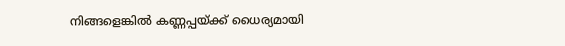നിങ്ങളെങ്കിൽ കണ്ണപ്പയ്ക്ക് ധൈര്യമായി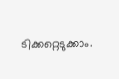ടിക്കറ്റെടുക്കാം.